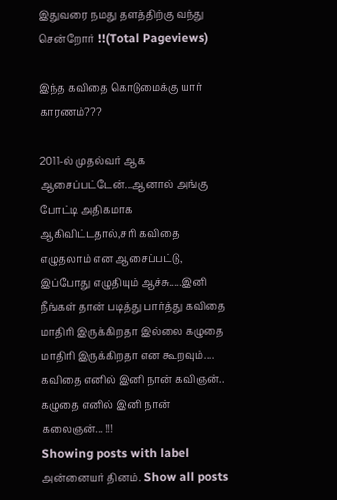இதுவரை நமது தளத்திற்கு வந்து சென்றோர் !!(Total Pageviews)

இந்த கவிதை கொடுமைக்கு யார் காரணம்???

2011-ல் முதல்வர் ஆக ஆசைப்பட்டேன்...ஆனால் அங்கு போட்டி அதிகமாக ஆகிவிட்டதால்,சரி கவிதை எழுதலாம் என ஆசைப்பட்டு, இப்போது எழுதியும் ஆச்சு.....இனி நீங்கள் தான் படித்து பார்த்து கவிதை மாதிரி இருக்கிறதா இல்லை கழுதை மாதிரி இருக்கிறதா என கூறவும்.... கவிதை எனில் இனி நான் கவிஞன்.. கழுதை எனில் இனி நான் கலைஞன்... !!!
Showing posts with label அன்னையர் தினம். Show all posts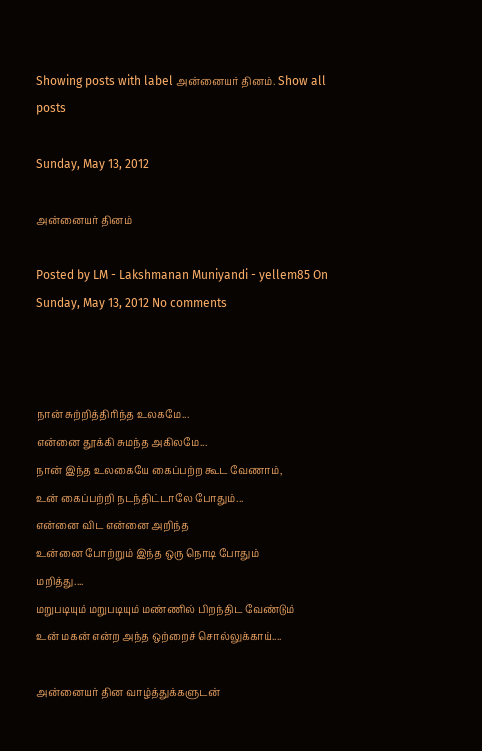Showing posts with label அன்னையர் தினம். Show all posts

Sunday, May 13, 2012

அன்னையர் தினம்

Posted by LM - Lakshmanan Muniyandi - yellem85 On Sunday, May 13, 2012 No comments



நான் சுற்றித்திரிந்த உலகமே...
என்னை தூக்கி சுமந்த அகிலமே...
நான் இந்த உலகையே கைப்பற்ற கூட வேணாம்,
உன் கைப்பற்றி நடந்திட்டாலே போதும்...
என்னை விட என்னை அறிந்த
உன்னை போற்றும் இந்த ஒரு நொடி போதும்
மறித்து....
மறுபடியும் மறுபடியும் மண்ணில் பிறந்திட வேண்டும்
உன் மகன் என்ற அந்த ஒற்றைச் சொல்லுக்காய்....

அன்னையர் தின வாழ்த்துக்களுடன்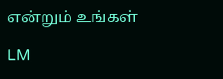என்றும் உங்கள்

LM